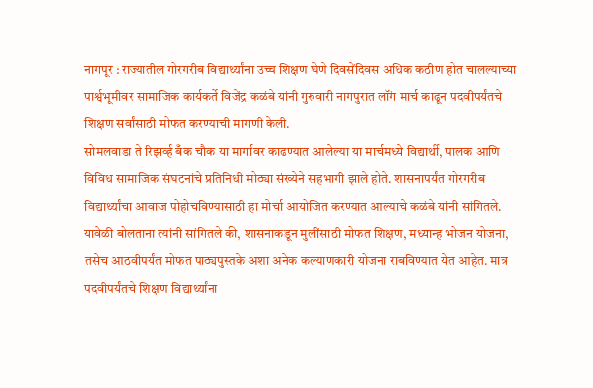नागपूर : राज्यातील गोरगरीब विद्यार्थ्यांना उच्च शिक्षण घेणे दिवसेंदिवस अधिक कठीण होत चालल्याच्या पार्श्वभूमीवर सामाजिक कार्यकर्ते विजेंद्र कळंबे यांनी गुरुवारी नागपुरात लॉंग मार्च काढून पदवीपर्यंतचे शिक्षण सर्वांसाठी मोफत करण्याची मागणी केली.
सोमलवाडा ते रिझर्व्ह बँक चौक या मार्गावर काढण्यात आलेल्या या मार्चमध्ये विद्यार्थी, पालक आणि विविध सामाजिक संघटनांचे प्रतिनिधी मोठ्या संख्येने सहभागी झाले होते. शासनापर्यंत गोरगरीब विद्यार्थ्यांचा आवाज पोहोचविण्यासाठी हा मोर्चा आयोजित करण्यात आल्याचे कळंबे यांनी सांगितले.
यावेळी बोलताना त्यांनी सांगितले की, शासनाकडून मुलींसाठी मोफत शिक्षण, मध्यान्ह भोजन योजना, तसेच आठवीपर्यंत मोफत पाठ्यपुस्तके अशा अनेक कल्याणकारी योजना राबविण्यात येत आहेत. मात्र पदवीपर्यंतचे शिक्षण विद्यार्थ्यांना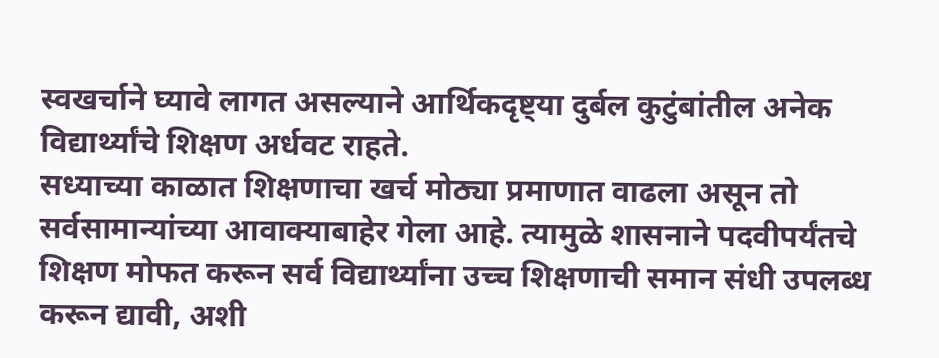स्वखर्चाने घ्यावे लागत असल्याने आर्थिकदृष्ट्या दुर्बल कुटुंबांतील अनेक विद्यार्थ्यांचे शिक्षण अर्धवट राहते.
सध्याच्या काळात शिक्षणाचा खर्च मोठ्या प्रमाणात वाढला असून तो सर्वसामान्यांच्या आवाक्याबाहेर गेला आहे. त्यामुळे शासनाने पदवीपर्यंतचे शिक्षण मोफत करून सर्व विद्यार्थ्यांना उच्च शिक्षणाची समान संधी उपलब्ध करून द्यावी, अशी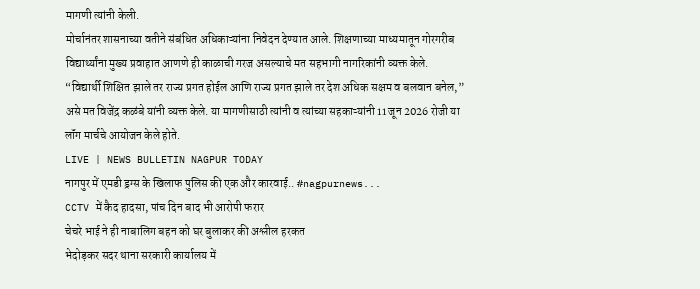मागणी त्यांनी केली.
मोर्चानंतर शासनाच्या वतीने संबंधित अधिकाऱ्यांना निवेदन देण्यात आले. शिक्षणाच्या माध्यमातून गोरगरीब विद्यार्थ्यांना मुख्य प्रवाहात आणणे ही काळाची गरज असल्याचे मत सहभागी नागरिकांनी व्यक्त केले.
“विद्यार्थी शिक्षित झाले तर राज्य प्रगत होईल आणि राज्य प्रगत झाले तर देश अधिक सक्षम व बलवान बनेल,” असे मत विजेंद्र कळंबे यांनी व्यक्त केले. या मागणीसाठी त्यांनी व त्यांच्या सहकाऱ्यांनी 11 जून 2026 रोजी या लॉंग मार्चचे आयोजन केले होते.
LIVE | NEWS BULLETIN NAGPUR TODAY
नागपुर में एमडी ड्रग्स के खिलाफ पुलिस की एक और कारवाई.. #nagpurnews...
CCTV में कैद हादसा, पांच दिन बाद भी आरोपी फरार
चेचरे भाई ने ही नाबालिग बहन को घर बुलाकर की अश्लील हरकत
भेदोड़कर सदर थाना सरकारी कार्यालय में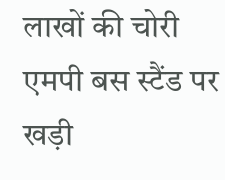लाखों की चोरी
एमपी बस स्टैंड पर खड़ी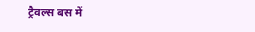ट्रैवल्स बस में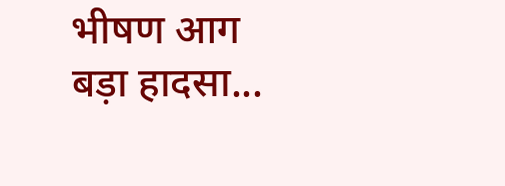भीषण आग बड़ा हादसा...